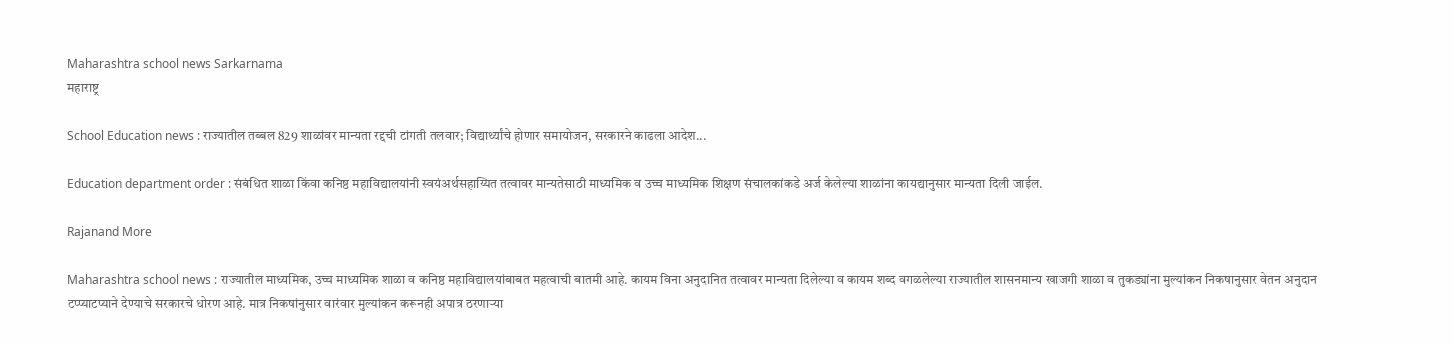Maharashtra school news Sarkarnama
महाराष्ट्र

School Education news : राज्यातील तब्बल 829 शाळांवर मान्यता रद्दची टांगती तलवार; विद्यार्थ्यांचे होणार समायोजन, सरकारने काढला आदेश...

Education department order : संबंधित शाळा किंवा कनिष्ठ महाविद्यालयांनी स्वयंअर्थसहाय्यित तत्वावर मान्यतेसाठी माध्यमिक व उच्च माध्यमिक शिक्षण संचालकांकडे अर्ज केलेल्या शाळांना कायद्यानुसार मान्यता दिली जाईल.

Rajanand More

Maharashtra school news : राज्यातील माध्यमिक, उच्च माध्यमिक शाळा व कनिष्ठ महाविद्यालयांबाबत महत्वाची बातमी आहे. कायम विना अनुदानित तत्वावर मान्यता दिलेल्या व कायम शब्द वगळलेल्या राज्यातील शासनमान्य खाजगी शाळा व तुकड्यांना मुल्यांकन निकषानुसार वेतन अनुदान टप्प्याटप्याने देण्याचे सरकारचे धोरण आहे. मात्र निकषांनुसार वारंवार मुल्यांकन करूनही अपात्र ठरणाऱ्या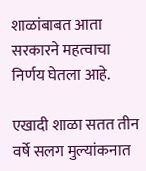शाळांबाबत आता सरकारने महत्वाचा निर्णय घेतला आहे.

एखादी शाळा सतत तीन वर्षे सलग मुल्यांकनात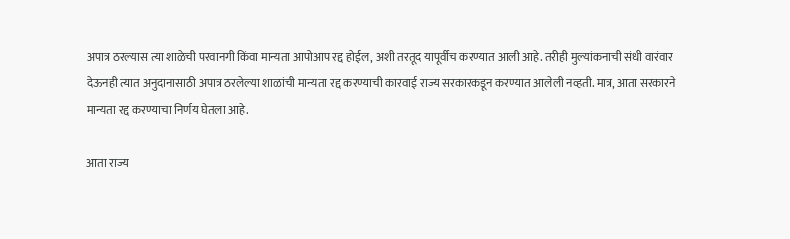अपात्र ठरल्यास त्या शाळेची परवानगी किंवा मान्यता आपोआप रद्द होईल, अशी तरतूद यापूर्वीच करण्यात आली आहे. तरीही मुल्यांकनाची संधी वारंवार देऊनही त्यात अनुदानासाठी अपात्र ठरलेल्या शाळांची मान्यता रद्द करण्याची कारवाई राज्य सरकारकडून करण्यात आलेली नव्हती. मात्र, आता सरकारने मान्यता रद्द करण्याचा निर्णय घेतला आहे.

आता राज्य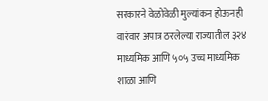सरकारने वेळोवेळी मुल्यांकन होऊनही वारंवार अपात्र ठरलेल्या राज्यातील ३२४ माध्यमिक आणि ५०५ उच्च माध्यमिक शाळा आणि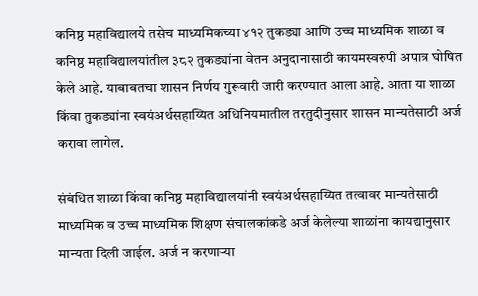कनिष्ठ महाविद्यालये तसेच माध्यमिकच्या ४१२ तुकड्या आणि उच्च माध्यमिक शाळा व कनिष्ठ महाविद्यालयांतील ३८२ तुकड्यांना वेतन अनुदानासाठी कायमस्वरुपी अपात्र घोषित केले आहे. याबाबतचा शासन निर्णय गुरूवारी जारी करण्यात आला आहे. आता या शाळा किंवा तुकड्यांना स्वयंअर्थसहाय्यित अधिनियमातील तरतुदीनुसार शासन मान्यतेसाठी अर्ज करावा लागेल.

संबंधित शाळा किंवा कनिष्ठ महाविद्यालयांनी स्वयंअर्थसहाय्यित तत्वावर मान्यतेसाठी माध्यमिक व उच्च माध्यमिक शिक्षण संचालकांकडे अर्ज केलेल्या शाळांना कायद्यानुसार मान्यता दिली जाईल. अर्ज न करणाऱ्या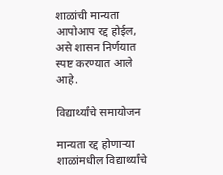शाळांची मान्यता आपोआप रद्द होईल, असे शासन निर्णयात स्पष्ट करण्यात आले आहे.

विद्यार्थ्यांचे समायोजन

मान्यता रद्द होणाऱ्या शाळांमधील विद्यार्थ्यांचे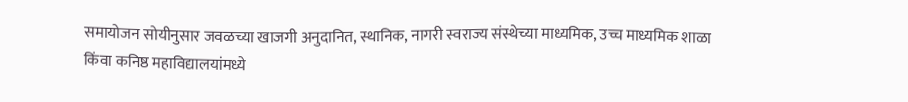समायोजन सोयीनुसार जवळच्या खाजगी अनुदानित, स्थानिक, नागरी स्वराज्य संस्थेच्या माध्यमिक, उच्च माध्यमिक शाळा किंवा कनिष्ठ महाविद्यालयांमध्ये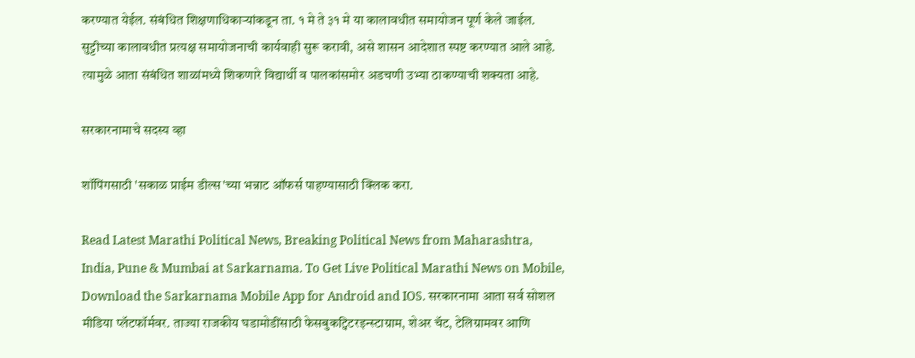करण्यात येईल. संबंधित शिक्षणाधिकाऱ्यांकडून ता. १ मे ते ३१ मे या कालावधीत समायोजन पूर्ण केले जाईल. सुट्टीच्या कालावधीत प्रत्यक्ष समायोजनाची कार्यवाही सुरू करावी, असे शासन आदेशात स्पष्ट करण्यात आले आहे. त्यामुळे आता संबंधित शाळांमध्ये शिकणारे विद्यार्थी व पालकांसमोर अडचणी उभ्या ठाकण्याची शक्यता आहे.

सरकारनामाचे सदस्य व्हा

शॉपिंगसाठी 'सकाळ प्राईम डील्स'च्या भन्नाट ऑफर्स पाहण्यासाठी क्लिक करा.

Read Latest Marathi Political News, Breaking Political News from Maharashtra, India, Pune & Mumbai at Sarkarnama. To Get Live Political Marathi News on Mobile, Download the Sarkarnama Mobile App for Android and IOS. सरकारनामा आता सर्व सोशल मीडिया प्लॅटफॉर्मवर. ताज्या राजकीय घडामोडींसाठी फेसबुकट्विटरइन्स्टाग्राम, शेअर चॅट, टेलिग्रामवर आणि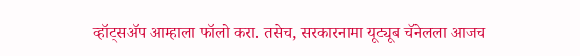व्हॉट्सॲप आम्हाला फॉलो करा. तसेच, सरकारनामा यूट्यूब चॅनेलला आजच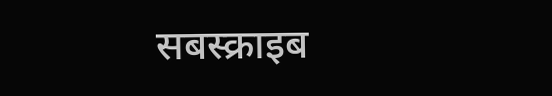सबस्क्राइब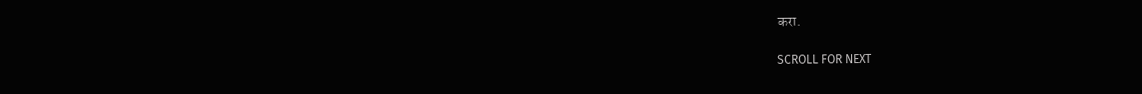करा.

SCROLL FOR NEXT